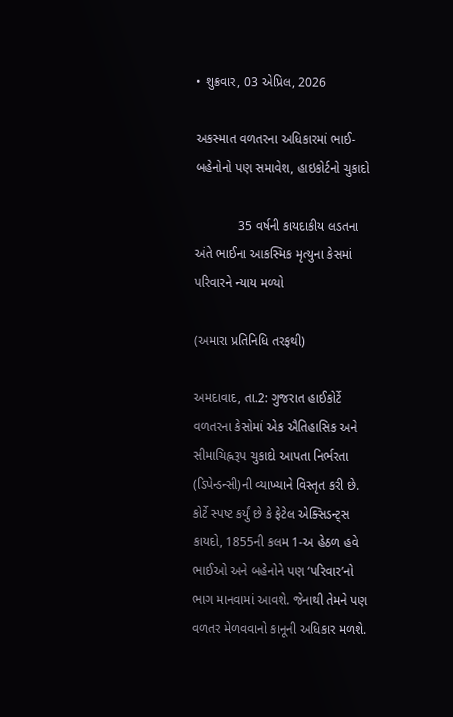• શુક્રવાર, 03 એપ્રિલ, 2026

અકસ્માત વળતરના અધિકારમાં ભાઈ-બહેનોનો પણ સમાવેશ, હાઇકોર્ટનો ચુકાદો

            35 વર્ષની કાયદાકીય લડતના અંતે ભાઈના આકસ્મિક મૃત્યુના કેસમાં પરિવારને ન્યાય મળ્યો

(અમારા પ્રતિનિધિ તરફથી)

અમદાવાદ, તા.2: ગુજરાત હાઈકોર્ટે વળતરના કેસોમાં એક ઐતિહાસિક અને સીમાચિહ્નરૂપ ચુકાદો આપતા નિર્ભરતા (ડિપેન્ડન્સી)ની વ્યાખ્યાને વિસ્તૃત કરી છે. કોર્ટે સ્પષ્ટ કર્યું છે કે ફેટેલ એક્સિડન્ટ્સ કાયદો, 1855ની કલમ 1-અ હેઠળ હવે ભાઈઓ અને બહેનોને પણ ‘પરિવાર’નો ભાગ માનવામાં આવશે. જેનાથી તેમને પણ વળતર મેળવવાનો કાનૂની અધિકાર મળશે.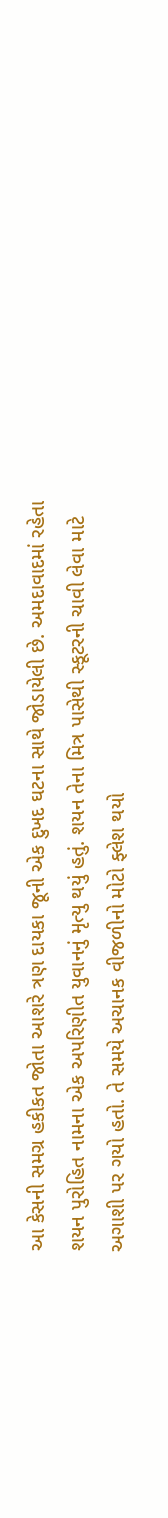આ કેસની સમગ્ર હકીકત જોતા આશરે ત્રણ દાયકા જૂની એક દુખદ ઘટના સાથે જોડાયેલી છે. અમદાવાદમાં રહેતા શયન પુરોહિત નામના એક અપરિણીત યુવાનનું મૃત્યુ થયું હતું. શયન તેના મિત્ર પાસેથી સ્કૂટરની ચાવી લેવા માટે અગાશી પર ગયો હતો. તે સમયે અચાનક વીજળીનો મોટો ફ્લેશ થયો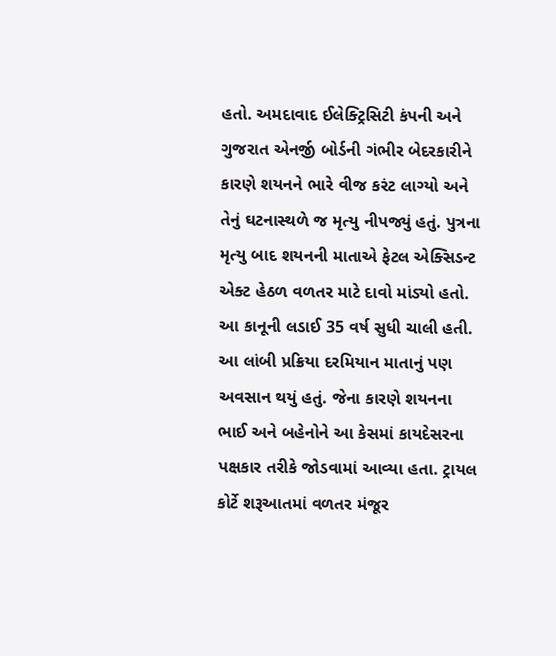હતો. અમદાવાદ ઈલેક્ટ્રિસિટી કંપની અને ગુજરાત એનર્જી બોર્ડની ગંભીર બેદરકારીને કારણે શયનને ભારે વીજ કરંટ લાગ્યો અને તેનું ઘટનાસ્થળે જ મૃત્યુ નીપજ્યું હતું. પુત્રના મૃત્યુ બાદ શયનની માતાએ ફેટલ એક્સિડન્ટ એક્ટ હેઠળ વળતર માટે દાવો માંડ્યો હતો. આ કાનૂની લડાઈ 35 વર્ષ સુધી ચાલી હતી. આ લાંબી પ્રક્રિયા દરમિયાન માતાનું પણ અવસાન થયું હતું. જેના કારણે શયનના ભાઈ અને બહેનોને આ કેસમાં કાયદેસરના પક્ષકાર તરીકે જોડવામાં આવ્યા હતા. ટ્રાયલ કોર્ટે શરૂઆતમાં વળતર મંજૂર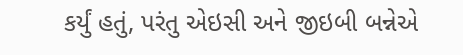કર્યું હતું, પરંતુ એઇસી અને જીઇબી બન્નેએ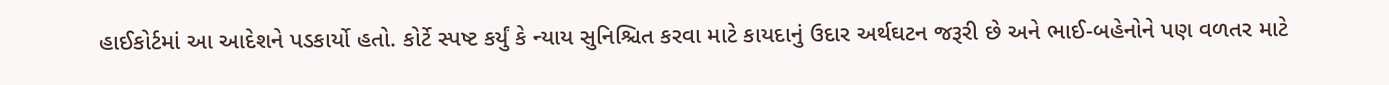હાઈકોર્ટમાં આ આદેશને પડકાર્યો હતો. કોર્ટે સ્પષ્ટ કર્યું કે ન્યાય સુનિશ્ચિત કરવા માટે કાયદાનું ઉદાર અર્થઘટન જરૂરી છે અને ભાઈ-બહેનોને પણ વળતર માટે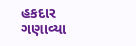હકદાર ગણાવ્યા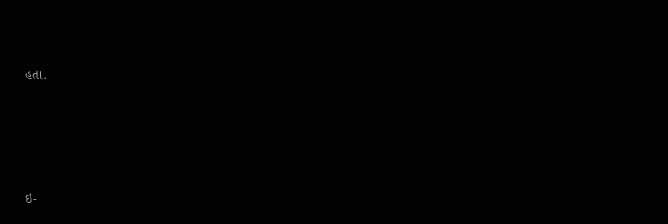હતા.







ઇ-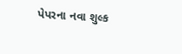પેપરના નવા શુલ્ક